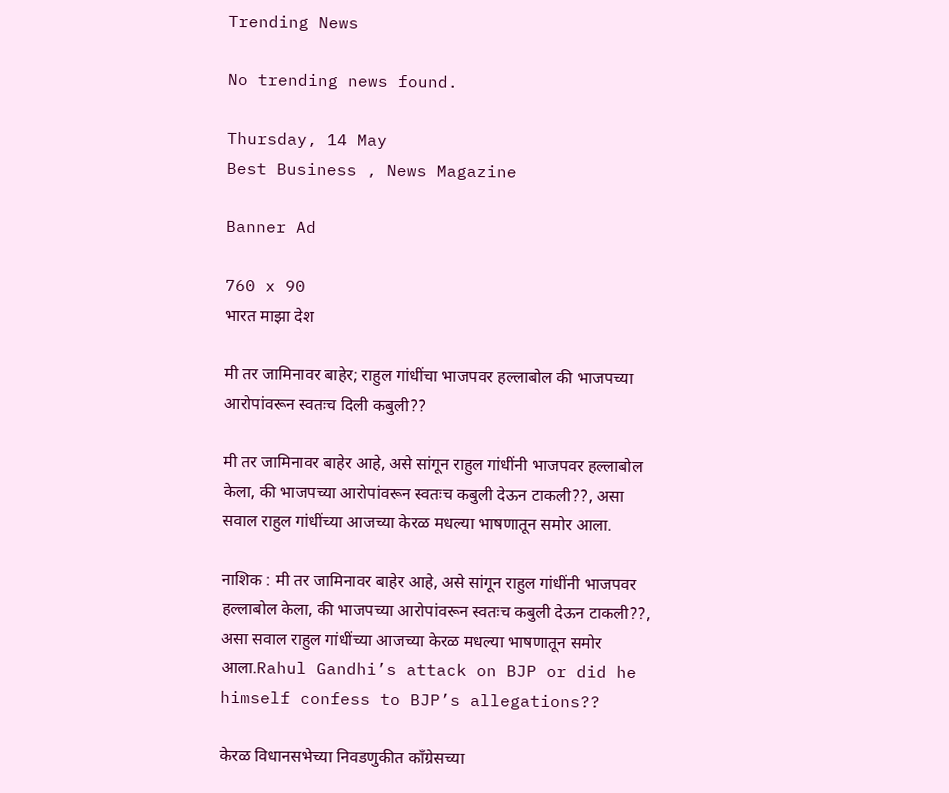Trending News

No trending news found.

Thursday, 14 May
Best Business , News Magazine

Banner Ad

760 x 90
भारत माझा देश

मी तर जामिनावर बाहेर; राहुल गांधींचा भाजपवर हल्लाबोल की भाजपच्या आरोपांवरून स्वतःच दिली कबुली??

मी तर जामिनावर बाहेर आहे, असे सांगून राहुल गांधींनी भाजपवर हल्लाबोल केला, की भाजपच्या आरोपांवरून स्वतःच कबुली देऊन टाकली??, असा सवाल राहुल गांधींच्या आजच्या केरळ मधल्या भाषणातून समोर आला.

नाशिक : मी तर जामिनावर बाहेर आहे, असे सांगून राहुल गांधींनी भाजपवर हल्लाबोल केला, की भाजपच्या आरोपांवरून स्वतःच कबुली देऊन टाकली??, असा सवाल राहुल गांधींच्या आजच्या केरळ मधल्या भाषणातून समोर आला.Rahul Gandhi’s attack on BJP or did he himself confess to BJP’s allegations??

केरळ विधानसभेच्या निवडणुकीत काँग्रेसच्या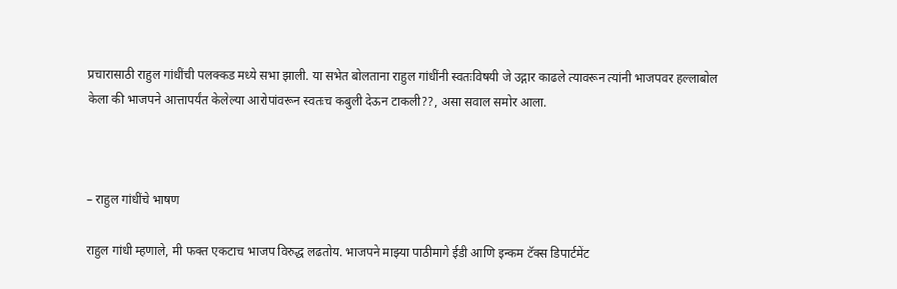प्रचारासाठी राहुल गांधींची पलक्कड मध्ये सभा झाली. या सभेत बोलताना राहुल गांधींनी स्वतःविषयी जे उद्गार काढले त्यावरून त्यांनी भाजपवर हल्लाबोल केला की भाजपने आत्तापर्यंत केलेल्या आरोपांवरून स्वतःच कबुली देऊन टाकली??, असा सवाल समोर आला.



– राहुल गांधींचे भाषण

राहुल गांधी म्हणाले, मी फक्त एकटाच भाजप विरुद्ध लढतोय. भाजपने माझ्या पाठीमागे ईडी आणि इन्कम टॅक्स डिपार्टमेंट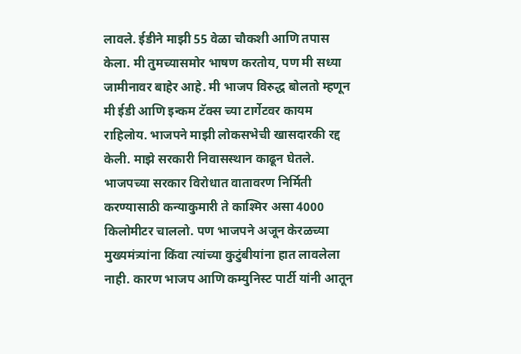लावले. ईडीने माझी 55 वेळा चौकशी आणि तपास केला. मी तुमच्यासमोर भाषण करतोय, पण मी सध्या जामीनावर बाहेर आहे. मी भाजप विरुद्ध बोलतो म्हणून मी ईडी आणि इन्कम टॅक्स च्या टार्गेटवर कायम राहिलोय. भाजपने माझी लोकसभेची खासदारकी रद्द केली. माझे सरकारी निवासस्थान काढून घेतले. भाजपच्या सरकार विरोधात वातावरण निर्मिती करण्यासाठी कन्याकुमारी ते काश्मिर असा 4000 किलोमीटर चाललो. पण भाजपने अजून केरळच्या मुख्यमंत्र्यांना किंवा त्यांच्या कुटुंबीयांना हात लावलेला नाही. कारण भाजप आणि कम्युनिस्ट पार्टी यांनी आतून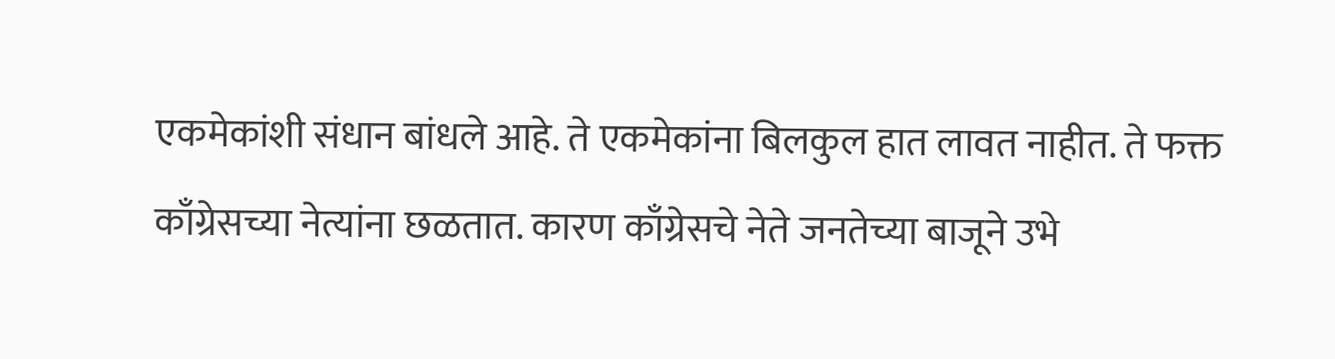एकमेकांशी संधान बांधले आहे. ते एकमेकांना बिलकुल हात लावत नाहीत. ते फक्त काँग्रेसच्या नेत्यांना छळतात. कारण काँग्रेसचे नेते जनतेच्या बाजूने उभे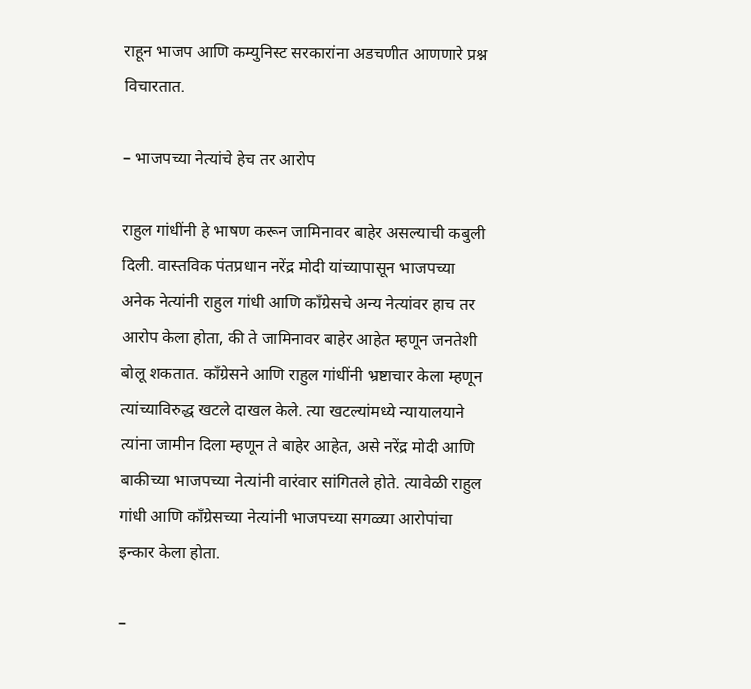राहून भाजप आणि कम्युनिस्ट सरकारांना अडचणीत आणणारे प्रश्न विचारतात.

– भाजपच्या नेत्यांचे हेच तर आरोप

राहुल गांधींनी हे भाषण करून जामिनावर बाहेर असल्याची कबुली दिली. वास्तविक पंतप्रधान नरेंद्र मोदी यांच्यापासून भाजपच्या अनेक नेत्यांनी राहुल गांधी आणि काँग्रेसचे अन्य नेत्यांवर हाच तर आरोप केला होता, की ते जामिनावर बाहेर आहेत म्हणून जनतेशी बोलू शकतात. काँग्रेसने आणि राहुल गांधींनी भ्रष्टाचार केला म्हणून त्यांच्याविरुद्ध खटले दाखल केले. त्या खटल्यांमध्ये न्यायालयाने त्यांना जामीन दिला म्हणून ते बाहेर आहेत, असे नरेंद्र मोदी आणि बाकीच्या भाजपच्या नेत्यांनी वारंवार सांगितले होते. त्यावेळी राहुल गांधी आणि काँग्रेसच्या नेत्यांनी भाजपच्या सगळ्या आरोपांचा इन्कार केला होता.

–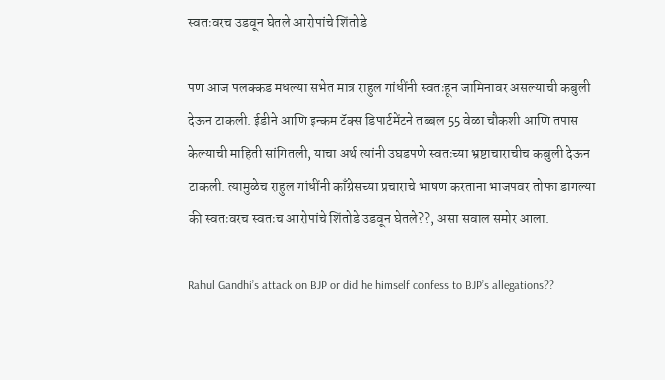स्वतःवरच उडवून घेतले आरोपांचे शिंतोडे

पण आज पलक्कड मधल्या सभेत मात्र राहुल गांधींनी स्वतःहून जामिनावर असल्याची कबुली देऊन टाकली. ईडीने आणि इन्कम टॅक्स डिपार्टमेंटने तब्बल 55 वेळा चौकशी आणि तपास केल्याची माहिती सांगितली, याचा अर्थ त्यांनी उघडपणे स्वतःच्या भ्रष्टाचाराचीच कबुली देऊन टाकली. त्यामुळेच राहुल गांधींनी काँग्रेसच्या प्रचाराचे भाषण करताना भाजपवर तोफा डागल्या की स्वतःवरच स्वतःच आरोपांचे शिंतोडे उडवून घेतले??, असा सवाल समोर आला.

Rahul Gandhi’s attack on BJP or did he himself confess to BJP’s allegations??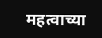महत्वाच्या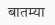बातम्या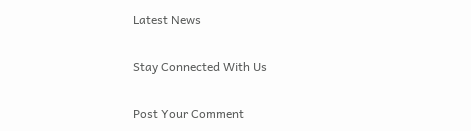Latest News

Stay Connected With Us

Post Your Comment